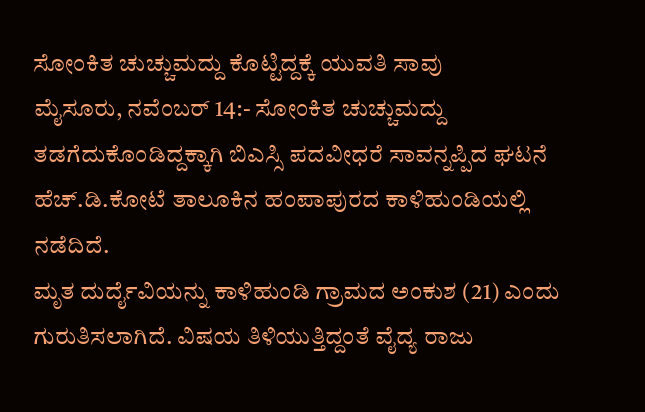ಸೋಂಕಿತ ಚುಚ್ಚುಮದ್ದು ಕೊಟ್ಟಿದ್ದಕ್ಕೆ ಯುವತಿ ಸಾವು
ಮೈಸೂರು, ನವೆಂಬರ್ 14:- ಸೋಂಕಿತ ಚುಚ್ಚುಮದ್ದು ತಡಗೆದುಕೊಂಡಿದ್ದಕ್ಕಾಗಿ ಬಿಎಸ್ಸಿ ಪದವೀಧರೆ ಸಾವನ್ನಪ್ಪಿದ ಘಟನೆ ಹೆಚ್.ಡಿ.ಕೋಟೆ ತಾಲೂಕಿನ ಹಂಪಾಪುರದ ಕಾಳಿಹುಂಡಿಯಲ್ಲಿ ನಡೆದಿದೆ.
ಮೃತ ದುರ್ದೈವಿಯನ್ನು ಕಾಳಿಹುಂಡಿ ಗ್ರಾಮದ ಅಂಕುಶ (21) ಎಂದು ಗುರುತಿಸಲಾಗಿದೆ. ವಿಷಯ ತಿಳಿಯುತ್ತಿದ್ದಂತೆ ವೈದ್ಯ ರಾಜು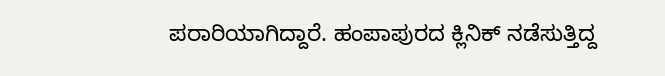ಪರಾರಿಯಾಗಿದ್ದಾರೆ. ಹಂಪಾಪುರದ ಕ್ಲಿನಿಕ್ ನಡೆಸುತ್ತಿದ್ದ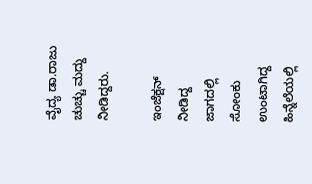ವೈದ್ಯ ಡಾ.ರಾಜು ಚುಚ್ಚು ಮದ್ದು ನೀಡಿದ್ದರು.

ಇಂಜೆಕ್ಷನ್ ನೀಡಿದ್ದ ಜಾಗದಲ್ಲಿ ಸೋಂಕು ಉಂಟಾಗಿದ್ದ ಹಿನ್ನೆಲೆಯಲ್ಲಿ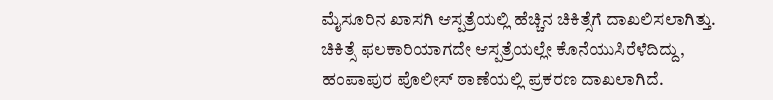ಮೈಸೂರಿನ ಖಾಸಗಿ ಆಸ್ಪತ್ರೆಯಲ್ಲಿ ಹೆಚ್ಚಿನ ಚಿಕಿತ್ಸೆಗೆ ದಾಖಲಿಸಲಾಗಿತ್ತು. ಚಿಕಿತ್ಸೆ ಫಲಕಾರಿಯಾಗದೇ ಆಸ್ಪತ್ರೆಯಲ್ಲೇ ಕೊನೆಯುಸಿರೆಳೆದಿದ್ದು, ಹಂಪಾಪುರ ಪೊಲೀಸ್ ಠಾಣೆಯಲ್ಲಿ ಪ್ರಕರಣ ದಾಖಲಾಗಿದೆ.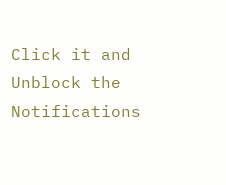Click it and Unblock the Notifications